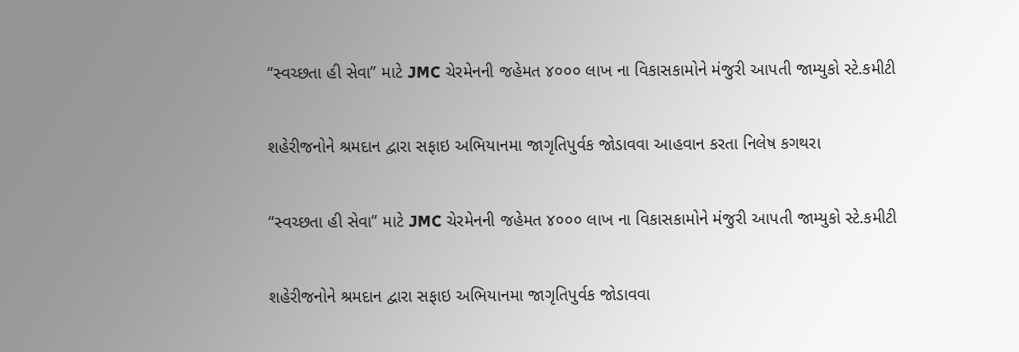“સ્વચ્છતા હી સેવા” માટે JMC ચેરમેનની જહેમત ૪૦૦૦ લાખ ના વિકાસકામોને મંજુરી આપતી જામ્યુકો સ્ટે.કમીટી

શહેરીજનોને શ્રમદાન દ્વારા સફાઇ અભિયાનમા જાગૃતિપુર્વક જોડાવવા આહવાન કરતા નિલેષ કગથરા

“સ્વચ્છતા હી સેવા” માટે JMC ચેરમેનની જહેમત ૪૦૦૦ લાખ ના વિકાસકામોને મંજુરી આપતી જામ્યુકો સ્ટે.કમીટી

શહેરીજનોને શ્રમદાન દ્વારા સફાઇ અભિયાનમા જાગૃતિપુર્વક જોડાવવા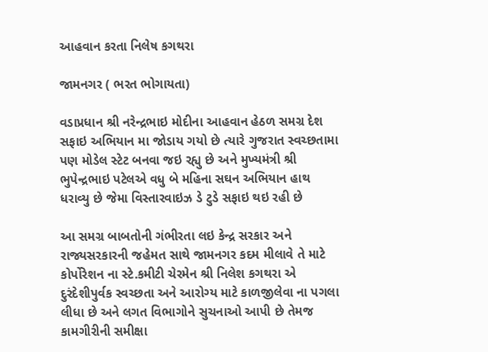આહવાન કરતા નિલેષ કગથરા

જામનગર ( ભરત ભોગાયતા)

વડાપ્રધાન શ્રી નરેન્દ્રભાઇ મોદીના આહવાન હેઠળ સમગ્ર દેશ સફાઇ અભિયાન મા જોડાય ગયો છે ત્યારે ગુજરાત સ્વચ્છતામા પણ મોડેલ સ્ટેટ બનવા જઇ રહ્યુ છે અને મુખ્યમંત્રી શ્રી ભુપેન્દ્રભાઇ પટેલએ વધુ બે મહિના સઘન અભિયાન હાથ ધરાવ્યુ છે જેમા વિસ્તારવાઇઝ ડે ટુડે સફાઇ થઇ રહી છે

આ સમગ્ર બાબતોની ગંભીરતા લઇ કેન્દ્ર સરકાર અને રાજ્યસરકારની જહેમત સાથે જામનગર કદમ મીલાવે તે માટે કોર્પોરેશન ના સ્ટે.કમીટી ચેરમેન શ્રી નિલેશ કગથરા એ દુરંદેશીપુર્વક સ્વચ્છતા અને આરોગ્ય માટે કાળજીલેવા ના પગલા લીધા છે અને લગત વિભાગોને સુચનાઓ આપી છે તેમજ કામગીરીની સમીક્ષા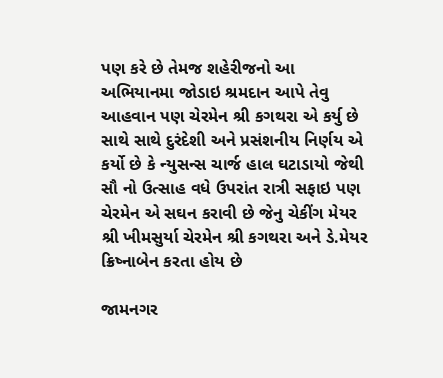પણ કરે છે તેમજ શહેરીજનો આ અભિયાનમા જોડાઇ શ્રમદાન આપે તેવુ આહવાન પણ ચેરમેન શ્રી કગથરા એ કર્યુ છે સાથે સાથે દુરંદેશી અને પ્રસંશનીય નિર્ણય એ કર્યો છે કે ન્યુસન્સ ચાર્જ હાલ ઘટાડાયો જેથી સૌ નો ઉત્સાહ વધે ઉપરાંત રાત્રી સફાઇ પણ ચેરમેન એ સઘન કરાવી છે જેનુ ચેકીંગ મેયર શ્રી ખીમસુર્યા ચેરમેન શ્રી કગથરા અને ડે.મેયર ક્રિષ્નાબેન કરતા હોય છે

જામનગર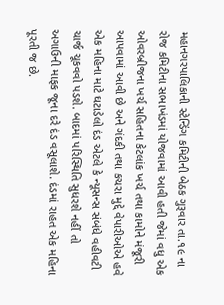મહાનગરપાલિકાની સ્ટેન્ડિંગ કમિટીની બેઠક ગુરૂવાર તા.૧૯ ના રોજ કમિટીના સભાખંડમાં યોજવામાં આવી હતી જેમાં વધુ એક ઓવરબ્રીજના ખર્ચ સહિતના કેટલાંક ખર્ચ તથા કામોને મંજૂરી આપવામાં આવી છે અને ગંદકી તથા કચરા મુદ્દે વેપારીઓએ હવે એક મહિના માટે ઘટાડેલો દંડ એટલે કે ન્યૂસન્સ સંબંધે વહીવટી ચાર્જ ચૂકવવો પડશે. બાદમાં પરિસ્થિતિ સુધરશે નહીં તો અગાઉની માફક જૂના દરે દંડ વસૂલાશે. દંડમાં રાહત એક મહિના પૂરતી જ છે.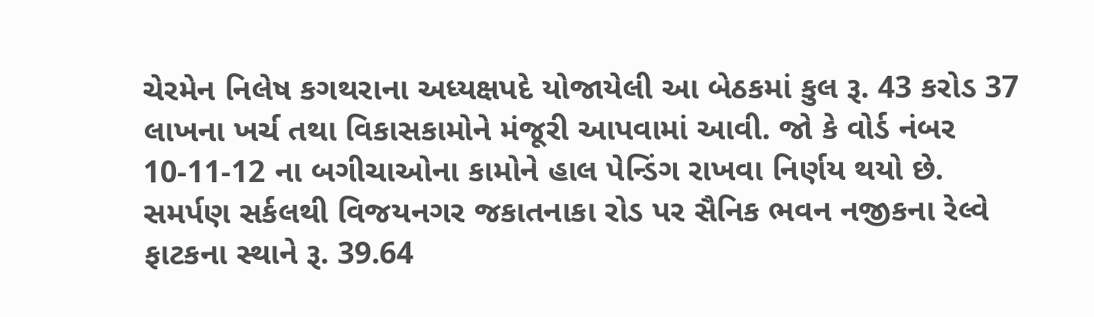ચેરમેન નિલેષ કગથરાના અધ્યક્ષપદે યોજાયેલી આ બેઠકમાં કુલ રૂ. 43 કરોડ 37 લાખના ખર્ચ તથા વિકાસકામોને મંજૂરી આપવામાં આવી. જો કે વોર્ડ નંબર 10-11-12 ના બગીચાઓના કામોને હાલ પેન્ડિંગ રાખવા નિર્ણય થયો છે. સમર્પણ સર્કલથી વિજયનગર જકાતનાકા રોડ પર સૈનિક ભવન નજીકના રેલ્વે ફાટકના સ્થાને રૂ. 39.64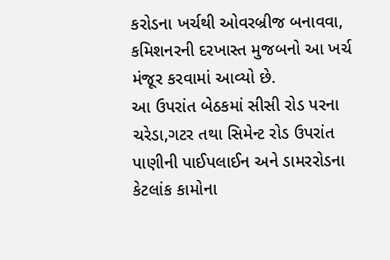કરોડના ખર્ચથી ઓવરબ્રીજ બનાવવા, કમિશનરની દરખાસ્ત મુજબનો આ ખર્ચ મંજૂર કરવામાં આવ્યો છે.
આ ઉપરાંત બેઠકમાં સીસી રોડ પરના ચરેડા,ગટર તથા સિમેન્ટ રોડ ઉપરાંત પાણીની પાઈપલાઈન અને ડામરરોડના કેટલાંક કામોના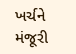ખર્ચને મંજૂરી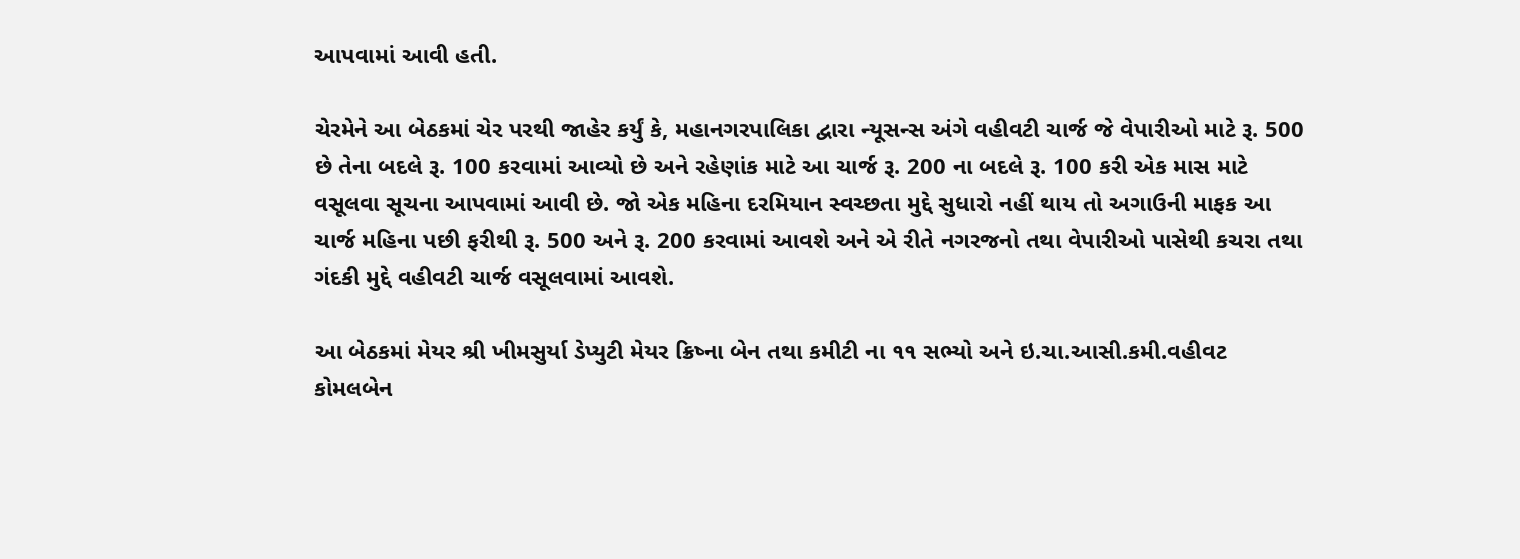આપવામાં આવી હતી.

ચેરમેને આ બેઠકમાં ચેર પરથી જાહેર કર્યું કે, મહાનગરપાલિકા દ્વારા ન્યૂસન્સ અંગે વહીવટી ચાર્જ જે વેપારીઓ માટે રૂ. 500 છે તેના બદલે રૂ. 100 કરવામાં આવ્યો છે અને રહેણાંક માટે આ ચાર્જ રૂ. 200 ના બદલે રૂ. 100 કરી એક માસ માટે વસૂલવા સૂચના આપવામાં આવી છે. જો એક મહિના દરમિયાન સ્વચ્છતા મુદ્દે સુધારો નહીં થાય તો અગાઉની માફક આ ચાર્જ મહિના પછી ફરીથી રૂ. 500 અને રૂ. 200 કરવામાં આવશે અને એ રીતે નગરજનો તથા વેપારીઓ પાસેથી કચરા તથા ગંદકી મુદ્દે વહીવટી ચાર્જ વસૂલવામાં આવશે.

આ બેઠકમાં મેયર શ્રી ખીમસુર્યા ડેપ્યુટી મેયર ક્રિષ્ના બેન તથા કમીટી ના ૧૧ સભ્યો અને ઇ.ચા.આસી.કમી.વહીવટ કોમલબેન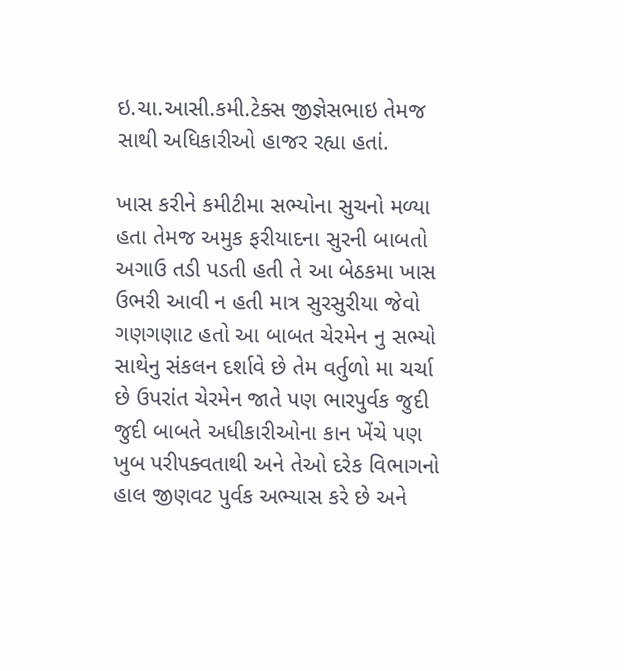ઇ.ચા.આસી.કમી.ટેક્સ જીજ્ઞેસભાઇ તેમજ સાથી અધિકારીઓ હાજર રહ્યા હતાં.

ખાસ કરીને કમીટીમા સભ્યોના સુચનો મળ્યા હતા તેમજ અમુક ફરીયાદના સુરની બાબતો અગાઉ તડી પડતી હતી તે આ બેઠકમા ખાસ ઉભરી આવી ન હતી માત્ર સુરસુરીયા જેવો ગણગણાટ હતો આ બાબત ચેરમેન નુ સભ્યો સાથેનુ સંકલન દર્શાવે છે તેમ વર્તુળો મા ચર્ચા છે ઉપરાંત ચેરમેન જાતે પણ ભારપુર્વક જુદી જુદી બાબતે અધીકારીઓના કાન ખેંચે પણ ખુબ પરીપક્વતાથી અને તેઓ દરેક વિભાગનો હાલ જીણવટ પુર્વક અભ્યાસ કરે છે અને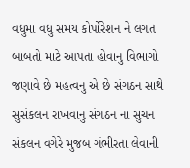વધુમા વધુ સમય કોર્પોરેશન ને લગત બાબતો માટે આપતા હોવાનુ વિભાગો જણાવે છે મહત્વનુ એ છે સંગઠન સાથે સુસંકલન રાખવાનુ સંગઠન ના સુચન સંકલન વગેરે મુજબ ગંભીરતા લેવાની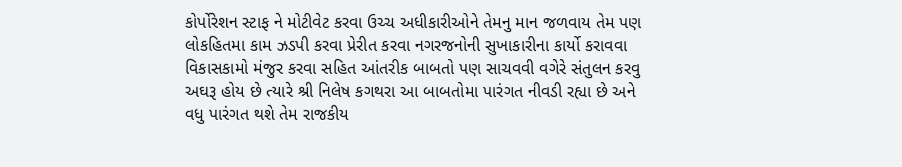કોર્પોરેશન સ્ટાફ ને મોટીવેટ કરવા ઉચ્ચ અધીકારીઓને તેમનુ માન જળવાય તેમ પણ લોકહિતમા કામ ઝડપી કરવા પ્રેરીત કરવા નગરજનોની સુખાકારીના કાર્યો કરાવવા વિકાસકામો મંજુર કરવા સહિત આંતરીક બાબતો પણ સાચવવી વગેરે સંતુલન કરવુ અઘરૂ હોય છે ત્યારે શ્રી નિલેષ કગથરા આ બાબતોમા પારંગત નીવડી રહ્યા છે અને વધુ પારંગત થશે તેમ રાજકીય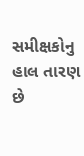સમીક્ષકોનુ હાલ તારણ છે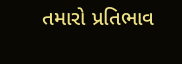તમારો પ્રતિભાવ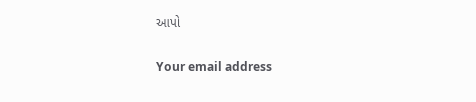આપો

Your email address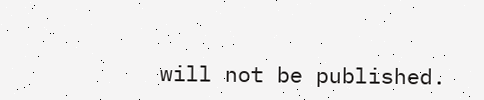will not be published.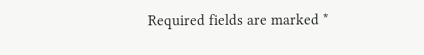Required fields are marked *